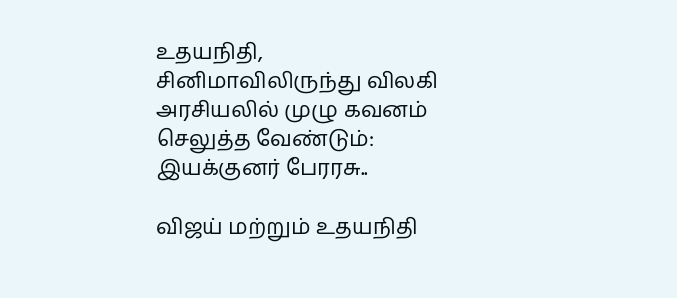உதயநிதி, சினிமாவிலிருந்து விலகி அரசியலில் முழு கவனம் செலுத்த வேண்டும்: இயக்குனர் பேரரசு..

விஜய் மற்றும் உதயநிதி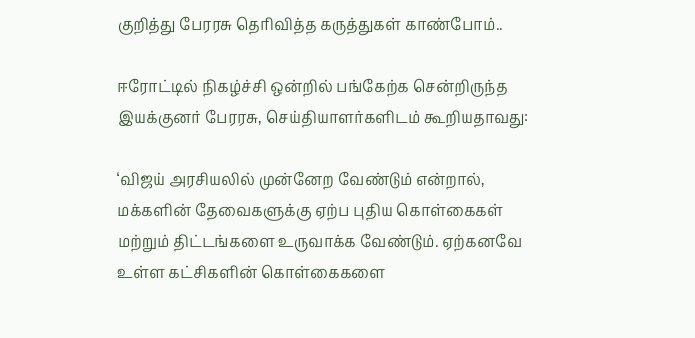குறித்து பேரரசு தெரிவித்த கருத்துகள் காண்போம்..

ஈரோட்டில் நிகழ்ச்சி ஒன்றில் பங்கேற்க சென்றிருந்த இயக்குனர் பேரரசு, செய்தியாளர்களிடம் கூறியதாவது:

‘விஜய் அரசியலில் முன்னேற வேண்டும் என்றால், மக்களின் தேவைகளுக்கு ஏற்ப புதிய கொள்கைகள் மற்றும் திட்டங்களை உருவாக்க வேண்டும். ஏற்கனவே உள்ள கட்சிகளின் கொள்கைகளை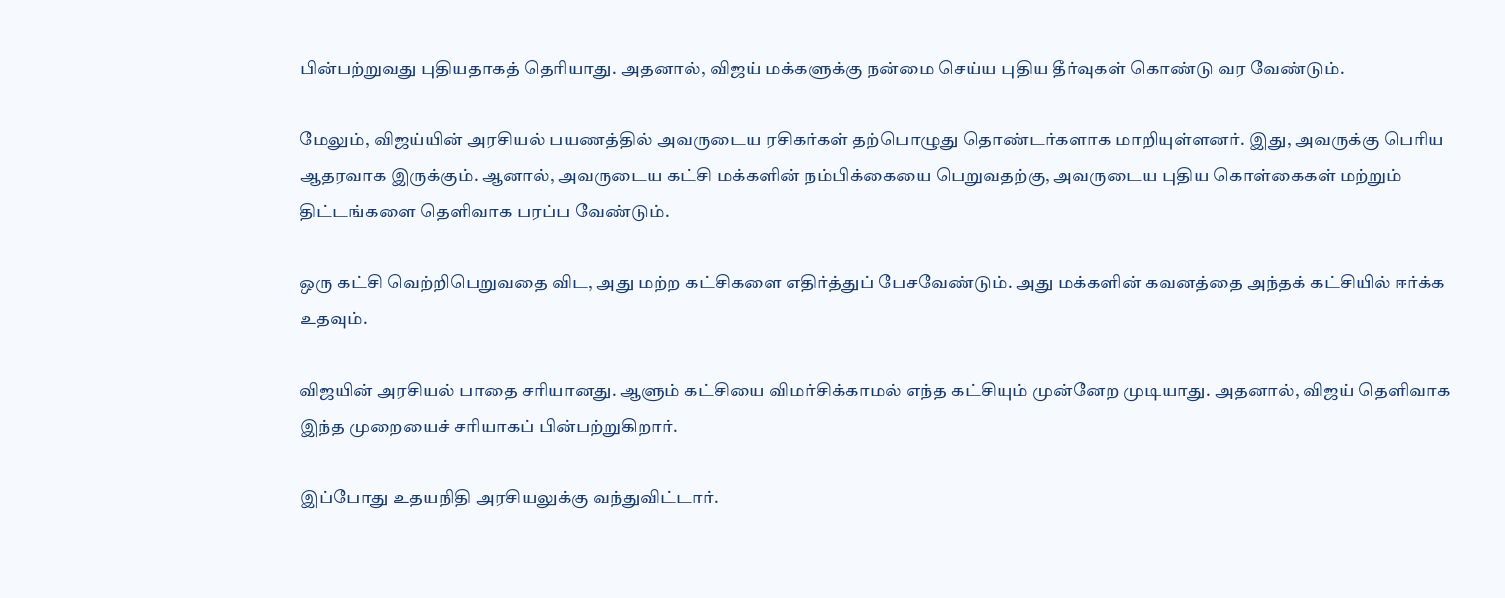பின்பற்றுவது புதியதாகத் தெரியாது. அதனால், விஜய் மக்களுக்கு நன்மை செய்ய புதிய தீர்வுகள் கொண்டு வர வேண்டும்.

மேலும், விஜய்யின் அரசியல் பயணத்தில் அவருடைய ரசிகர்கள் தற்பொழுது தொண்டர்களாக மாறியுள்ளனர். இது, அவருக்கு பெரிய ஆதரவாக இருக்கும். ஆனால், அவருடைய கட்சி மக்களின் நம்பிக்கையை பெறுவதற்கு, அவருடைய புதிய கொள்கைகள் மற்றும் திட்டங்களை தெளிவாக பரப்ப வேண்டும்.

ஒரு கட்சி வெற்றிபெறுவதை விட, அது மற்ற கட்சிகளை எதிர்த்துப் பேசவேண்டும். அது மக்களின் கவனத்தை அந்தக் கட்சியில் ஈர்க்க உதவும்.

விஜயின் அரசியல் பாதை சரியானது. ஆளும் கட்சியை விமர்சிக்காமல் எந்த கட்சியும் முன்னேற முடியாது. அதனால், விஜய் தெளிவாக இந்த முறையைச் சரியாகப் பின்பற்றுகிறார்.

இப்போது உதயநிதி அரசியலுக்கு வந்துவிட்டார்.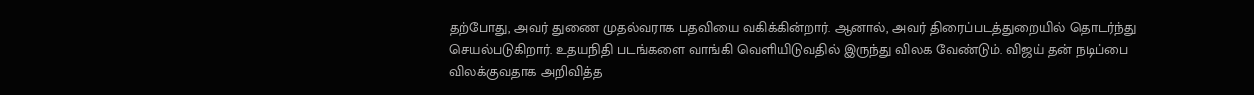தற்போது, அவர் துணை முதல்வராக பதவியை வகிக்கின்றார். ஆனால், அவர் திரைப்படத்துறையில் தொடர்ந்து செயல்படுகிறார். உதயநிதி படங்களை வாங்கி வெளியிடுவதில் இருந்து விலக வேண்டும். விஜய் தன் நடிப்பை விலக்குவதாக அறிவித்த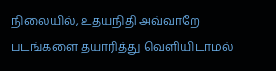நிலையில், உதயநிதி அவ்வாறே படங்களை தயாரித்து வெளியிடாமல்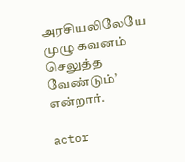அரசியலிலேயே முழு கவனம் செலுத்த வேண்டும்’ என்றார்.

actor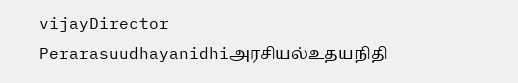vijayDirector Perarasuudhayanidhiஅரசியல்உதயநிதி